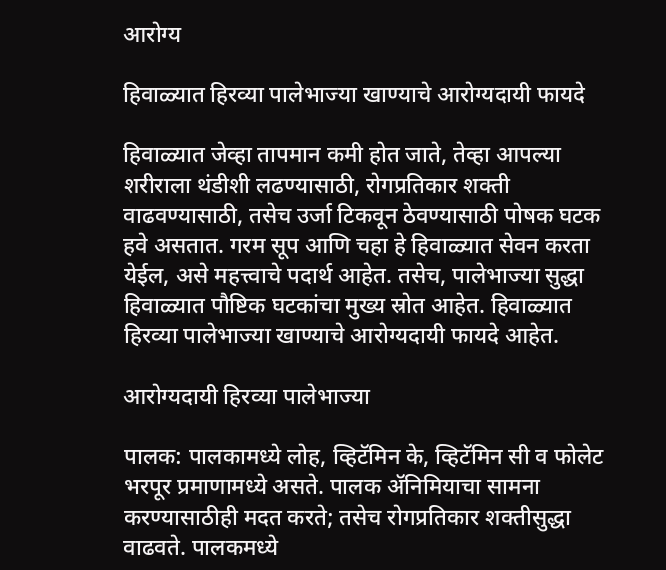आरोग्य

हिवाळ्यात हिरव्या पालेभाज्या खाण्याचे आरोग्यदायी फायदे

हिवाळ्यात जेव्हा तापमान कमी होत जाते, तेव्हा आपल्या शरीराला थंडीशी लढण्यासाठी, रोगप्रतिकार शक्ती वाढवण्यासाठी, तसेच उर्जा टिकवून ठेवण्यासाठी पोषक घटक हवे असतात. गरम सूप आणि चहा हे हिवाळ्यात सेवन करता येईल, असे महत्त्वाचे पदार्थ आहेत. तसेच, पालेभाज्या सुद्धा हिवाळ्यात पौष्टिक घटकांचा मुख्य स्रोत आहेत. हिवाळ्यात हिरव्या पालेभाज्या खाण्याचे आरोग्यदायी फायदे आहेत.

आरोग्यदायी हिरव्या पालेभाज्या

पालक: पालकामध्ये लोह, व्हिटॅमिन के, व्हिटॅमिन सी व फोलेट भरपूर प्रमाणामध्ये असते. पालक ॲनिमियाचा सामना करण्यासाठीही मदत करते; तसेच रोगप्रतिकार शक्तीसुद्धा वाढवते. पालकमध्ये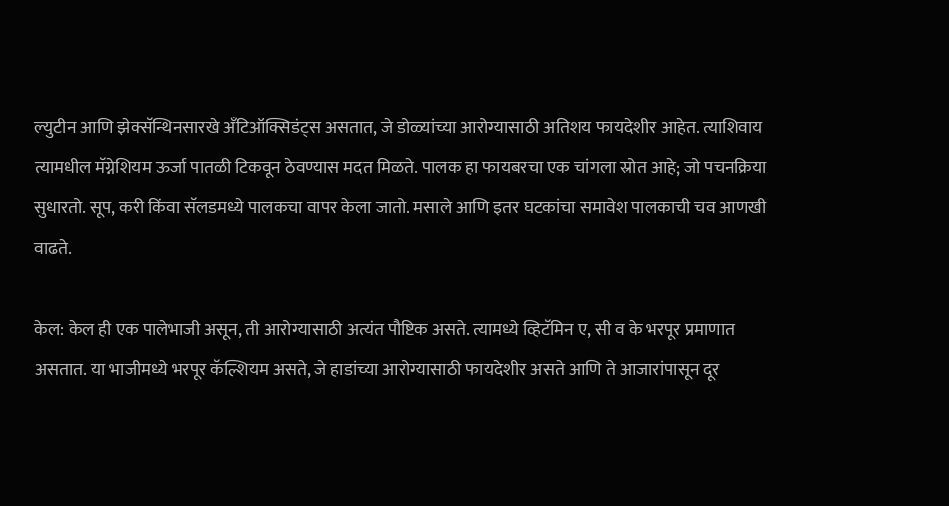ल्युटीन आणि झेक्सॅन्थिनसारखे अँटिऑक्सिडंट्स असतात, जे डोळ्यांच्या आरोग्यासाठी अतिशय फायदेशीर आहेत. त्याशिवाय त्यामधील मॅग्नेशियम ऊर्जा पातळी टिकवून ठेवण्यास मदत मिळते. पालक हा फायबरचा एक चांगला स्रोत आहे; जो पचनक्रिया सुधारतो. सूप, करी किंवा सॅलडमध्ये पालकचा वापर केला जातो. मसाले आणि इतर घटकांचा समावेश पालकाची चव आणखी वाढते.

केल: केल ही एक पालेभाजी असून, ती आरोग्यासाठी अत्यंत पौष्टिक असते. त्यामध्ये व्हिटॅमिन ए, सी व के भरपूर प्रमाणात असतात. या भाजीमध्ये भरपूर कॅल्शियम असते, जे हाडांच्या आरोग्यासाठी फायदेशीर असते आणि ते आजारांपासून दूर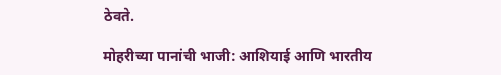ठेवते.

मोहरीच्या पानांची भाजी: आशियाई आणि भारतीय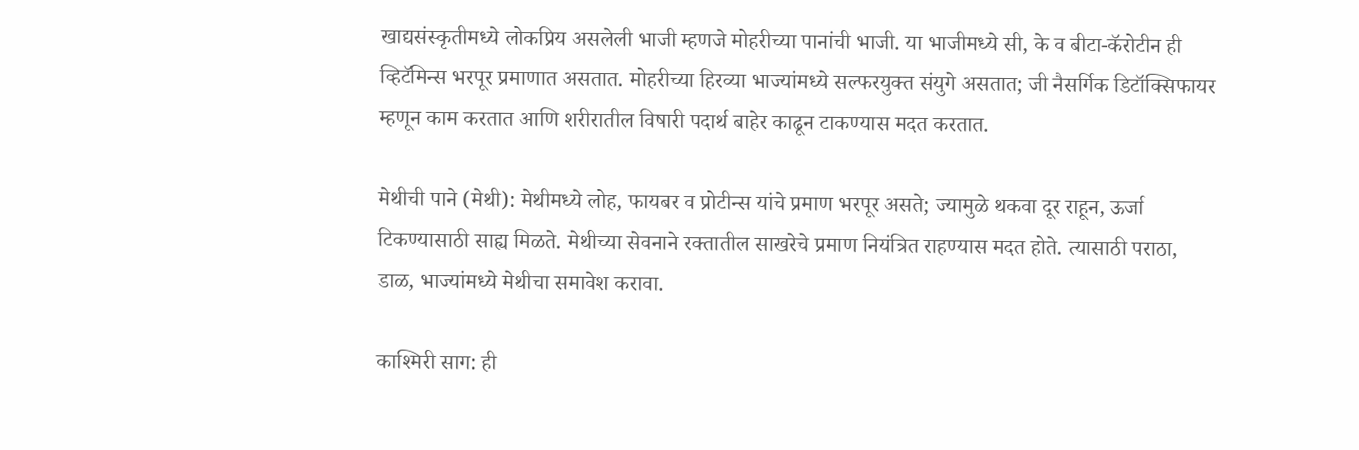खाद्यसंस्कृतीमध्ये लोकप्रिय असलेली भाजी म्हणजे मोहरीच्या पानांची भाजी. या भाजीमध्ये सी, के व बीटा-कॅरोटीन ही व्हिटॅमिन्स भरपूर प्रमाणात असतात. मोहरीच्या हिरव्या भाज्यांमध्ये सल्फरयुक्त संयुगे असतात; जी नैसर्गिक डिटॉक्सिफायर म्हणून काम करतात आणि शरीरातील विषारी पदार्थ बाहेर काढून टाकण्यास मदत करतात.

मेथीची पाने (मेथी): मेथीमध्ये लोह, फायबर व प्रोटीन्स यांचे प्रमाण भरपूर असते; ज्यामुळे थकवा दूर राहून, ऊर्जा टिकण्यासाठी साह्य मिळते. मेथीच्या सेवनाने रक्तातील साखरेचे प्रमाण नियंत्रित राहण्यास मदत होते. त्यासाठी पराठा, डाळ, भाज्यांमध्ये मेथीचा समावेश करावा.

काश्मिरी साग: ही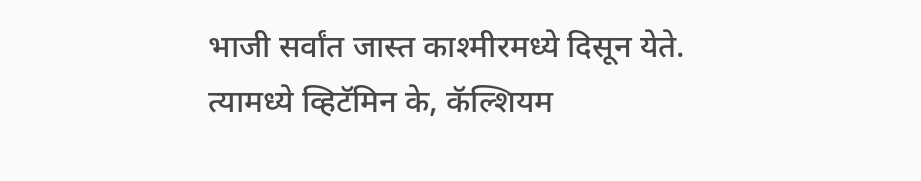भाजी सर्वांत जास्त काश्मीरमध्ये दिसून येते. त्यामध्ये व्हिटॅमिन के, कॅल्शियम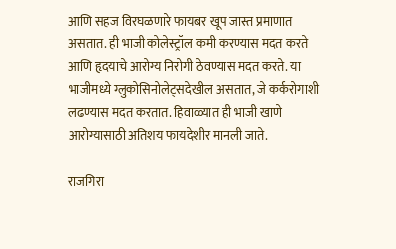आणि सहज विरघळणारे फायबर खूप जास्त प्रमाणात असतात. ही भाजी कोलेस्ट्रॉल कमी करण्यास मदत करते आणि हृदयाचे आरोग्य निरोगी ठेवण्यास मदत करते. या भाजीमध्ये ग्लुकोसिनोलेट्सदेखील असतात, जे कर्करोगाशी लढण्यास मदत करतात. हिवाळ्यात ही भाजी खाणे आरोग्यासाठी अतिशय फायदेशीर मानली जाते.

राजगिरा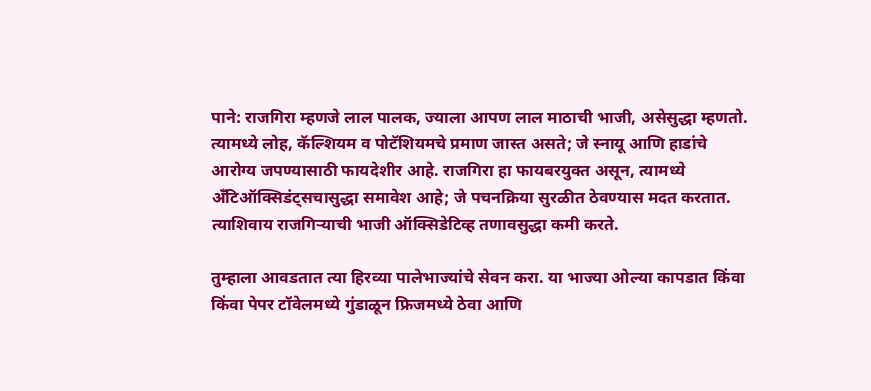पाने: राजगिरा म्हणजे लाल पालक, ज्याला आपण लाल माठाची भाजी, असेसुद्धा म्हणतो. त्यामध्ये लोह, कॅल्शियम व पोटॅशियमचे प्रमाण जास्त असते; जे स्नायू आणि हाडांचे आरोग्य जपण्यासाठी फायदेशीर आहे. राजगिरा हा फायबरयुक्त असून, त्यामध्ये अँटिऑक्सिडंट्सचासुद्धा समावेश आहे; जे पचनक्रिया सुरळीत ठेवण्यास मदत करतात. त्याशिवाय राजगिऱ्याची भाजी ऑक्सिडेटिव्ह तणावसुद्धा कमी करते.

तुम्हाला आवडतात त्या हिरव्या पालेभाज्यांचे सेवन करा. या भाज्या ओल्या कापडात किंवा किंवा पेपर टॉवेलमध्ये गुंडाळून फ्रिजमध्ये ठेवा आणि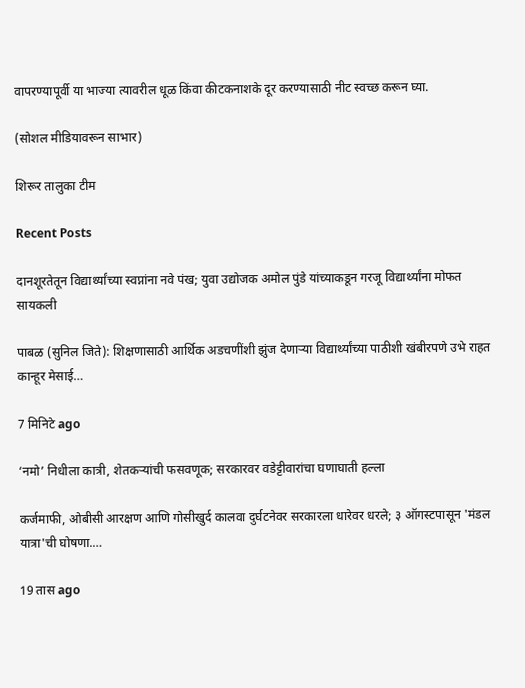वापरण्यापूर्वी या भाज्या त्यावरील धूळ किंवा कीटकनाशके दूर करण्यासाठी नीट स्वच्छ करून घ्या.

(सोशल मीडियावरून साभार)

शिरूर तालुका टीम

Recent Posts

दानशूरतेतून विद्यार्थ्यांच्या स्वप्नांना नवे पंख; युवा उद्योजक अमोल पुंडे यांच्याकडून गरजू विद्यार्थ्यांना मोफत सायकली

पाबळ (सुनिल जिते): शिक्षणासाठी आर्थिक अडचणींशी झुंज देणाऱ्या विद्यार्थ्यांच्या पाठीशी खंबीरपणे उभे राहत कान्हूर मेसाई…

7 मिनिटे ago

‘नमो’ निधीला कात्री, शेतकऱ्यांची फसवणूक; सरकारवर वडेट्टीवारांचा घणाघाती हल्ला

कर्जमाफी, ओबीसी आरक्षण आणि गोसीखुर्द कालवा दुर्घटनेवर सरकारला धारेवर धरले; ३ ऑगस्टपासून 'मंडल यात्रा'ची घोषणा.…

19 तास ago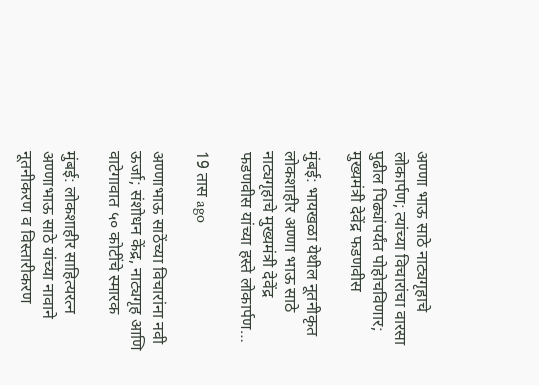अण्णा भाऊ साठे नाट्यगृहाचे लोकार्पण; त्यांच्या विचारांचा वारसा पुढील पिढ्यांपर्यंत पोहोचविणार; मुख्यमंत्री देवेंद्र फडणवीस

मुंबई: भायखळा येथील नूतनीकृत लोकशाहीर अण्णा भाऊ साठे नाट्यगृहाचे मुख्यमंत्री देवेंद्र फडणवीस यांच्या हस्ते लोकार्पण…

19 तास ago

अण्णाभाऊ साठेंच्या विचारांना नवी ऊर्जा; संशोधन केंद्र, नाट्यगृह आणि वाटेगावात ५० कोटींचे स्मारक

मुंबई: लोकशाहीर साहित्यरत्न अण्णाभाऊ साठे यांच्या नावाने नूतनीकरण व विस्तारीकरण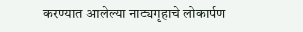करण्यात आलेल्या नाट्यगृहाचे लोकार्पण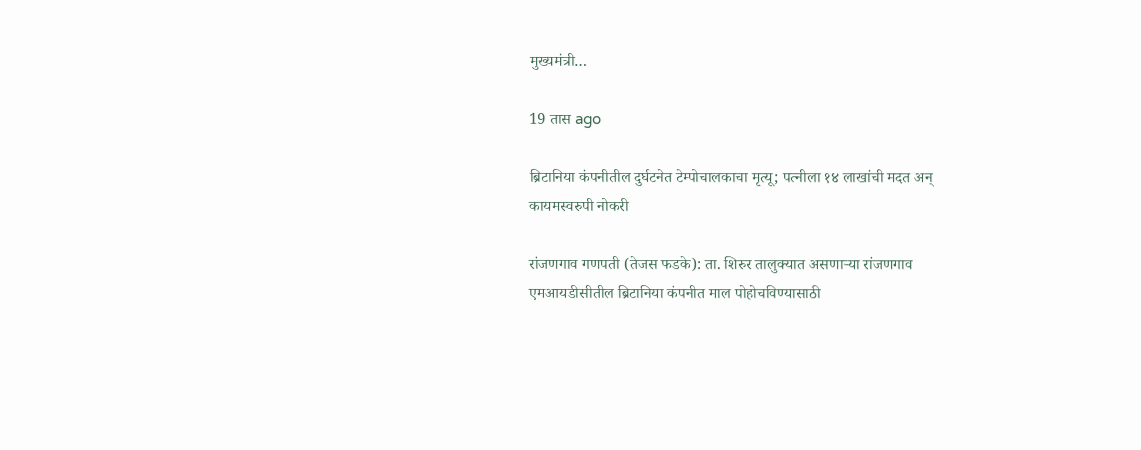मुख्यमंत्री…

19 तास ago

ब्रिटानिया कंपनीतील दुर्घटनेत टेम्पोचालकाचा मृत्यू; पत्नीला १४ लाखांची मदत अन् कायमस्वरुपी नोकरी

रांजणगाव गणपती (तेजस फडके): ता. शिरुर तालुक्यात असणाऱ्या रांजणगाव एमआयडीसीतील ब्रिटानिया कंपनीत माल पोहोचविण्यासाठी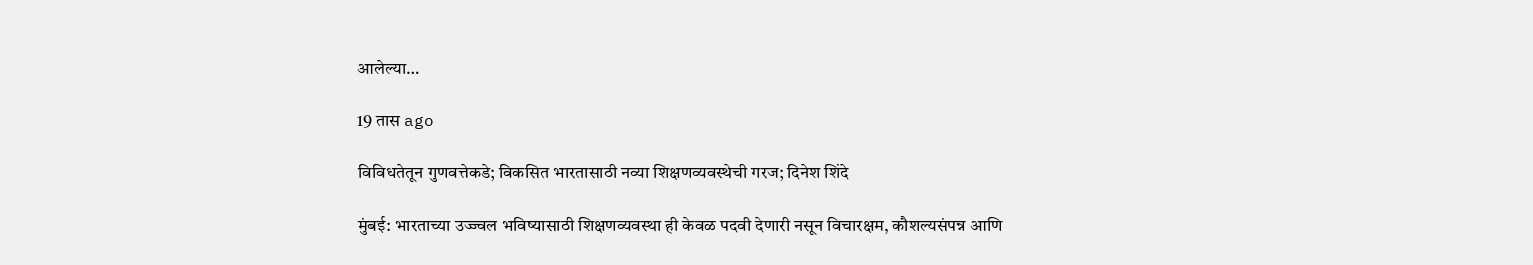आलेल्या…

19 तास ago

विविधतेतून गुणवत्तेकडे; विकसित भारतासाठी नव्या शिक्षणव्यवस्थेची गरज; दिनेश शिंदे

मुंबई: भारताच्या उज्ज्वल भविष्यासाठी शिक्षणव्यवस्था ही केवळ पदवी देणारी नसून विचारक्षम, कौशल्यसंपन्न आणि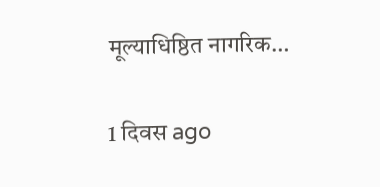मूल्याधिष्ठित नागरिक…

1 दिवस ago